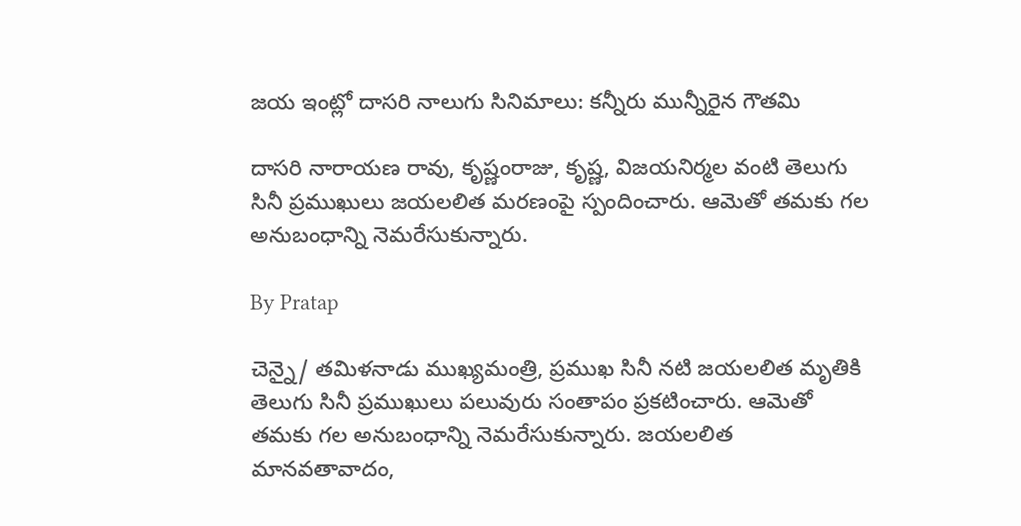జయ ఇంట్లో దాసరి నాలుగు సినిమాలు: కన్నీరు మున్నీరైన గౌతమి

దాసరి నారాయణ రావు, కృష్ణంరాజు, కృష్ణ, విజయనిర్మల వంటి తెలుగు సినీ ప్రముఖులు జయలలిత మరణంపై స్పందించారు. ఆమెతో తమకు గల అనుబంధాన్ని నెమరేసుకున్నారు.

By Pratap

చెన్నై/ తమిళనాడు ముఖ్యమంత్రి, ప్రముఖ సినీ నటి జయలలిత మృతికి తెలుగు సినీ ప్రముఖులు పలువురు సంతాపం ప్రకటించారు. ఆమెతో తమకు గల అనుబంధాన్ని నెమరేసుకున్నారు. జయలలిత మానవతావాదం,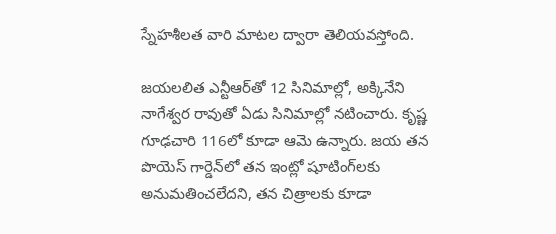స్నేహశీలత వారి మాటల ద్వారా తెలియవస్తోంది.

జయలలిత ఎన్టీఆర్‌తో 12 సినిమాల్లో, అక్కినేని నాగేశ్వర రావుతో ఏడు సినిమాల్లో నటించారు. కృష్ణ గూఢచారి 116లో కూడా ఆమె ఉన్నారు. జయ తన పొయెస్ గార్డెన్‌లో తన ఇంట్లో షూటింగ్‌లకు అనుమతించలేదని, తన చిత్రాలకు కూడా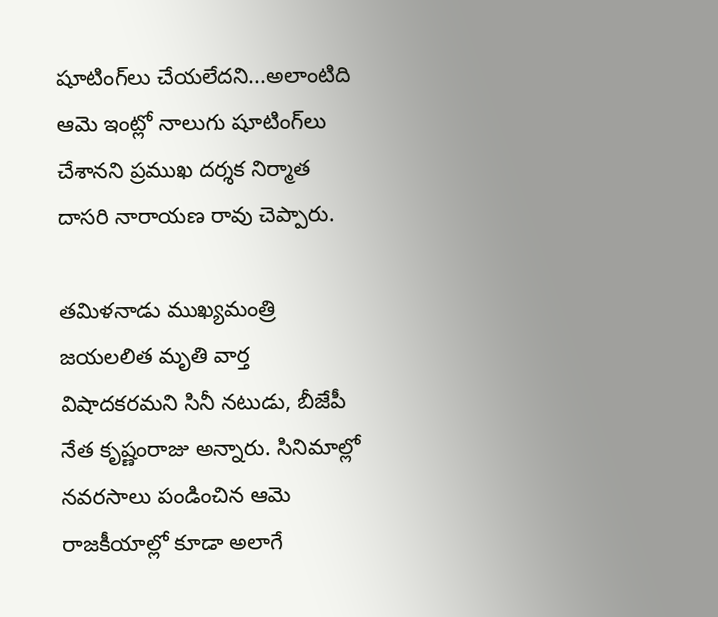షూటింగ్‌లు చేయలేదని...అలాంటిది ఆమె ఇంట్లో నాలుగు షూటింగ్‌లు చేశానని ప్రముఖ దర్శక నిర్మాత దాసరి నారాయణ రావు చెప్పారు.

తమిళనాడు ముఖ్యమంత్రి జయలలిత మృతి వార్త విషాదకరమని సినీ నటుడు, బీజేపీ నేత కృష్ణంరాజు అన్నారు. సినిమాల్లో నవరసాలు పండించిన ఆమె రాజకీయాల్లో కూడా అలాగే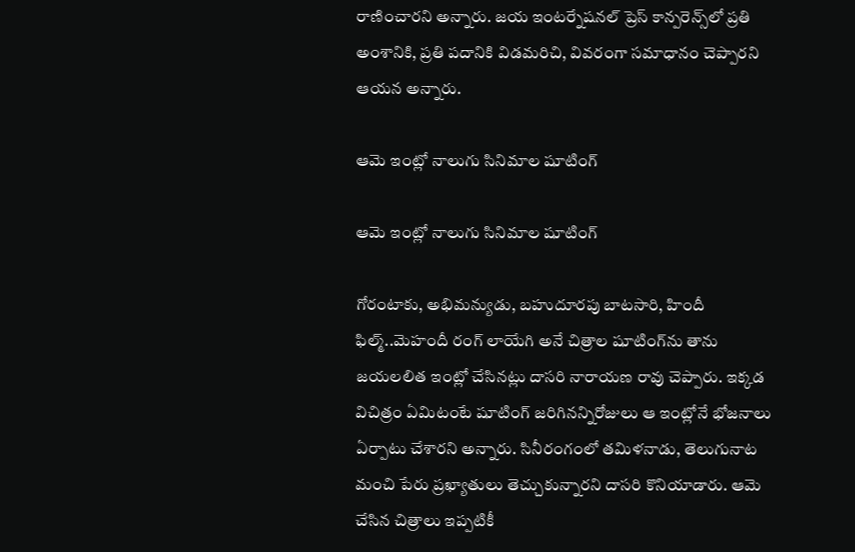రాణించారని అన్నారు. జయ ఇంటర్నేషనల్ ప్రెస్ కాన్పరెన్స్‌లో ప్రతి అంశానికి, ప్రతి పదానికి విడమరిచి, వివరంగా సమాధానం చెప్పారని ఆయన అన్నారు.

ఆమె ఇంట్లో నాలుగు సినిమాల షూటింగ్

ఆమె ఇంట్లో నాలుగు సినిమాల షూటింగ్

గోరంటాకు, అభిమన్యుడు, బహుదూరపు బాటసారి, హిందీ ఫిల్మ్..మెహందీ రంగ్ లాయేగి అనే చిత్రాల షూటింగ్‌ను తాను జయలలిత ఇంట్లో చేసినట్లు దాసరి నారాయణ రావు చెప్పారు. ఇక్కడ విచిత్రం ఏమిటంటే షూటింగ్ జరిగినన్నిరోజులు ఆ ఇంట్లోనే భోజనాలు ఏర్పాటు చేశారని అన్నారు. సినీరంగంలో తమిళనాడు, తెలుగునాట మంచి పేరు ప్రఖ్యాతులు తెచ్చుకున్నారని దాసరి కొనియాడారు. ఆమె చేసిన చిత్రాలు ఇప్పటికీ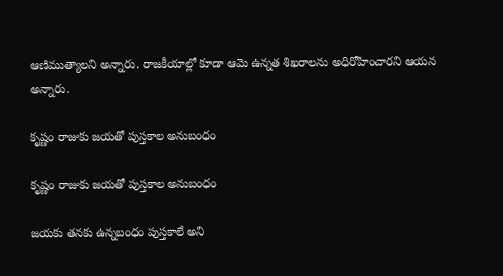ఆణిముత్యాలని అన్నారు. రాజకీయాల్లో కూడా ఆమె ఉన్నత శిఖరాలను అధిరోహించారని ఆయన అన్నారు.

కృష్ణం రాజుకు జయతో పుస్తకాల అనుబంధం

కృష్ణం రాజుకు జయతో పుస్తకాల అనుబంధం

జయకు తనకు ఉన్నబంధం పుస్తకాలే అని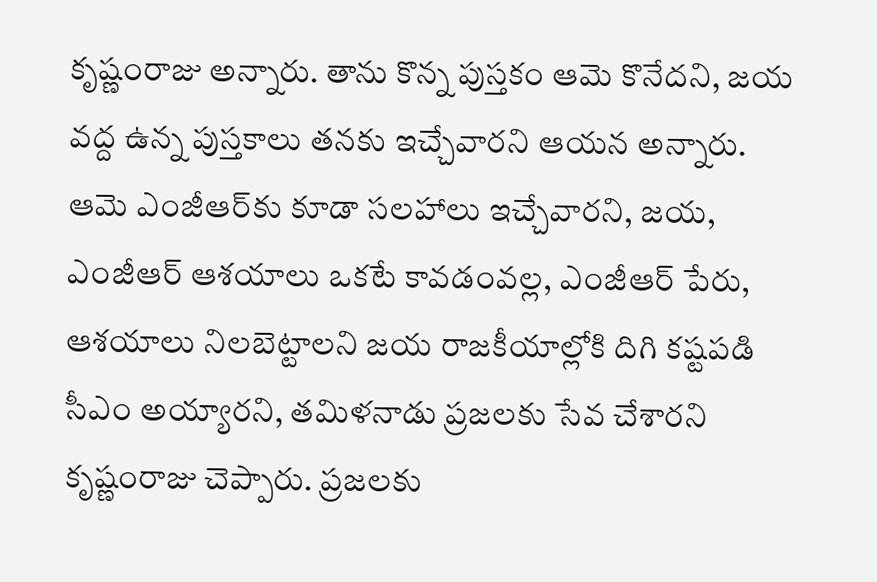కృష్ణంరాజు అన్నారు. తాను కొన్న పుస్తకం ఆమె కొనేదని, జయ వద్ద ఉన్న పుస్తకాలు తనకు ఇచ్చేవారని ఆయన అన్నారు. ఆమె ఎంజీఆర్‌కు కూడా సలహాలు ఇచ్చేవారని, జయ, ఎంజీఆర్ ఆశయాలు ఒకటే కావడంవల్ల, ఎంజీఆర్ పేరు, ఆశయాలు నిలబెట్టాలని జయ రాజకీయాల్లోకి దిగి కష్టపడి సీఎం అయ్యారని, తమిళనాడు ప్రజలకు సేవ చేశారని కృష్ణంరాజు చెప్పారు. ప్రజలకు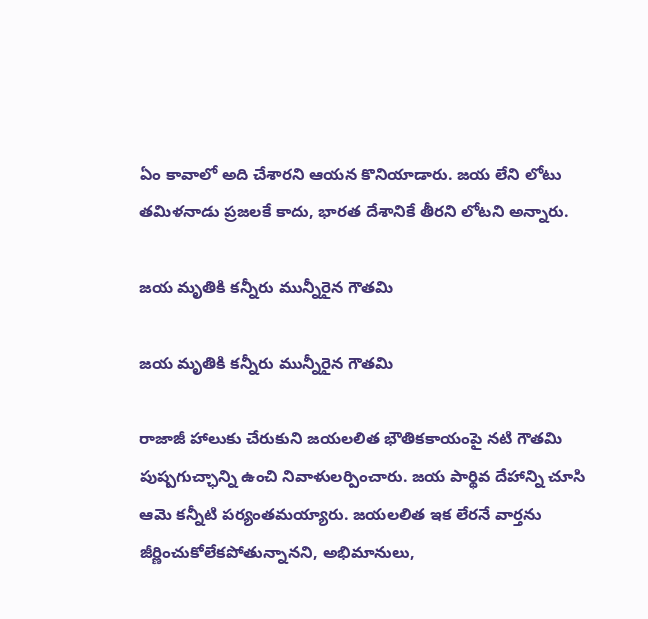ఏం కావాలో అది చేశారని ఆయన కొనియాడారు. జయ లేని లోటు తమిళనాడు ప్రజలకే కాదు, భారత దేశానికే తీరని లోటని అన్నారు.

జయ మృతికి కన్నీరు మున్నీరైన గౌతమి

జయ మృతికి కన్నీరు మున్నీరైన గౌతమి

రాజాజీ హాలుకు చేరుకుని జయలలిత భౌతికకాయంపై నటి గౌతమి పుష్పగుచ్ఛాన్ని ఉంచి నివాళులర్పించారు. జయ పార్థివ దేహాన్ని చూసి ఆమె కన్నీటి పర్యంతమయ్యారు. జయలలిత ఇక లేరనే వార్తను జీర్ణించుకోలేకపోతున్నానని, అభిమానులు,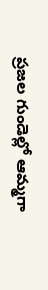ప్రజల గుండెల్లో ఆమ్మగా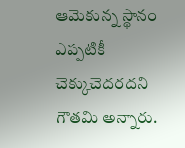ఆమెకున్న స్థానం ఎప్పటికీ చెక్కుచెదరదని గౌతమి అన్నారు.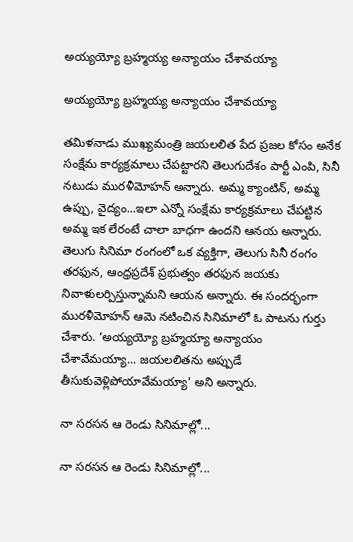అయ్యయ్యో బ్రహ్మయ్య అన్యాయం చేశావయ్యా

అయ్యయ్యో బ్రహ్మయ్య అన్యాయం చేశావయ్యా

తమిళనాడు ముఖ్యమంత్రి జయలలిత పేద ప్రజల కోసం అనేక సంక్షేమ కార్యక్రమాలు చేపట్టారని తెలుగుదేశం పార్టీ ఎంపి, సినీ నటుడు మురళీమోహన్ అన్నారు. అమ్మ క్యాంటిన్, అమ్మ ఉప్పు, వైద్యం...ఇలా ఎన్నో సంక్షేమ కార్యక్రమాలు చేపట్టిన అమ్మ ఇక లేరంటే చాలా బాధగా ఉందని ఆనయ అన్నారు. తెలుగు సినిమా రంగంలో ఒక వ్యక్తిగా, తెలుగు సినీ రంగం తరఫున, ఆంధ్రప్రదేశ్ ప్రభుత్వం తరఫున జయకు నివాళులర్పిస్తున్నామని ఆయన అన్నారు. ఈ సందర్భంగా మురళీమోహన్ ఆమె నటించిన సినిమాలో ఓ పాటను గుర్తు చేశారు. ‘అయ్యయ్యో బ్రహ్మయ్యా అన్యాయం చేశావేమయ్యా... జయలలితను అప్పుడే తీసుకువెళ్లిపోయావేమయ్యా' అని అన్నారు.

నా సరసన ఆ రెండు సినిమాల్లో...

నా సరసన ఆ రెండు సినిమాల్లో...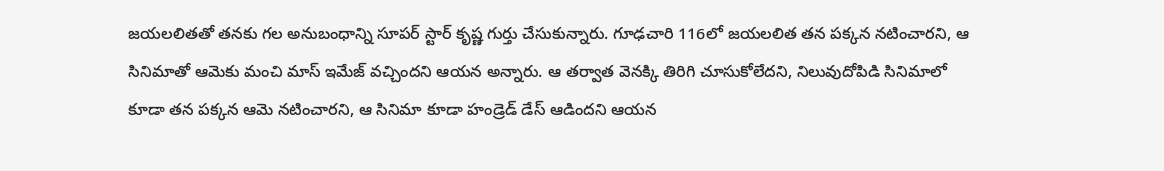జయలలితతో తనకు గల అనుబంధాన్ని సూపర్ స్టార్ కృష్ణ గుర్తు చేసుకున్నారు. గూఢచారి 116లో జయలలిత తన పక్కన నటించారని, ఆ సినిమాతో ఆమెకు మంచి మాస్‌ ఇమేజ్‌ వచ్చిందని ఆయన అన్నారు. ఆ తర్వాత వెనక్కి తిరిగి చూసుకోలేదని, నిలువుదోపిడి సినిమాలో కూడా తన పక్కన ఆమె నటించారని, ఆ సినిమా కూడా హండ్రెడ్‌ డేస్‌ ఆడిందని ఆయన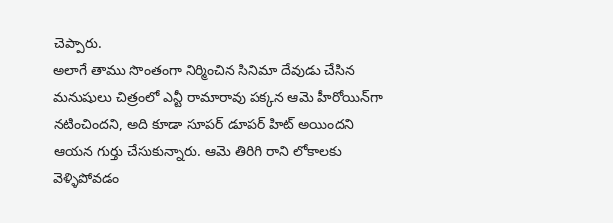చెప్పారు.
అలాగే తాము సొంతంగా నిర్మించిన సినిమా దేవుడు చేసిన మనుషులు చిత్రంలో ఎన్టీ రామారావు పక్కన ఆమె హీరోయిన్‌గా నటించిందని, అది కూడా సూపర్‌ డూపర్‌ హిట్‌ అయిందని ఆయన గుర్తు చేసుకున్నారు. ఆమె తిరిగి రాని లోకాలకు వెళ్ళిపోవడం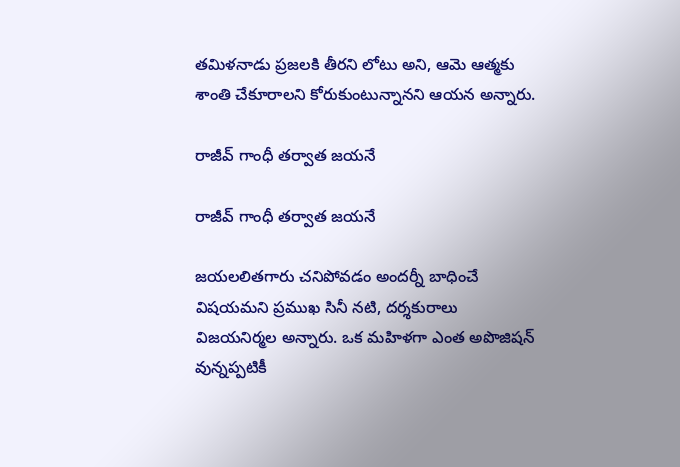తమిళనాడు ప్రజలకి తీరని లోటు అని, ఆమె ఆత్మకు శాంతి చేకూరాలని కోరుకుంటున్నానని ఆయన అన్నారు.

రాజీవ్ గాంధీ తర్వాత జయనే

రాజీవ్ గాంధీ తర్వాత జయనే

జయలలితగారు చనిపోవడం అందర్నీ బాధించే విషయమని ప్రముఖ సినీ నటి, దర్శకురాలు విజయనిర్మల అన్నారు. ఒక మహిళగా ఎంత అపొజిషన్‌ వున్నప్పటికీ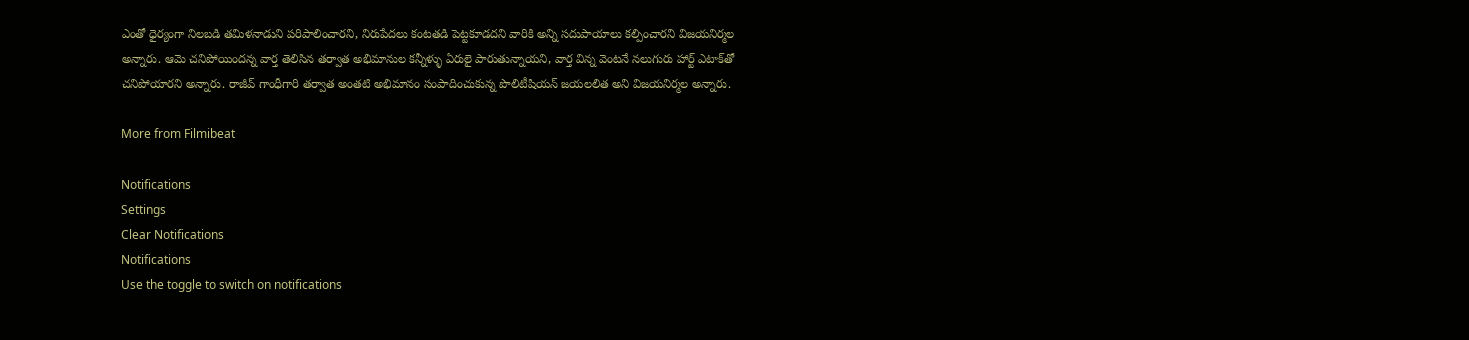ఎంతో ధైర్యంగా నిలబడి తమిళనాడుని పరిపాలించారని, నిరుపేదలు కంటతడి పెట్టకూడదని వారికి అన్ని సదుపాయాలు కల్పించారని విజయనిర్మల అన్నారు. ఆమె చనిపోయిందన్న వార్త తెలిసిన తర్వాత అభిమానుల కన్నీళ్ళు ఏరులై పారుతున్నాయని, వార్త విన్న వెంటనే నలుగురు హార్ట్‌ ఎటాక్‌తో చనిపోయారని అన్నారు. రాజీవ్ గాంధీగారి తర్వాత అంతటి అభిమానం సంపాదించుకున్న పొలిటీషియన్‌ జయలలిత అని విజయనిర్మల అన్నారు.

More from Filmibeat

Notifications
Settings
Clear Notifications
Notifications
Use the toggle to switch on notifications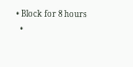• Block for 8 hours
  •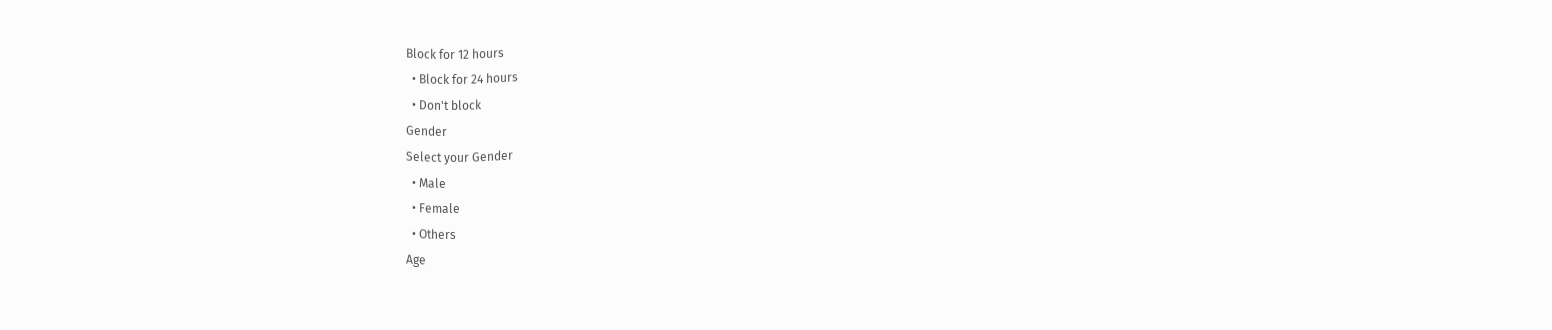Block for 12 hours
  • Block for 24 hours
  • Don't block
Gender
Select your Gender
  • Male
  • Female
  • Others
Age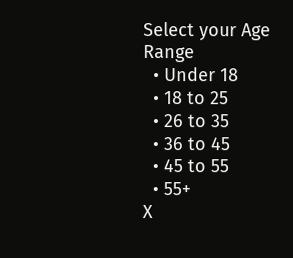Select your Age Range
  • Under 18
  • 18 to 25
  • 26 to 35
  • 36 to 45
  • 45 to 55
  • 55+
X